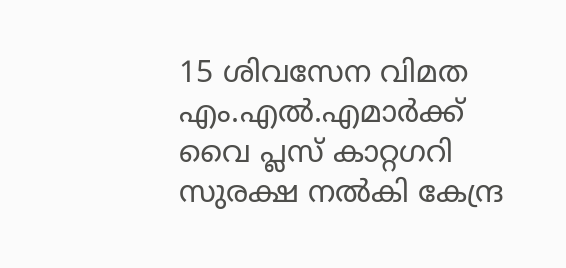15 ശിവസേന വിമത എം.എല്‍.എമാര്‍ക്ക് വൈ പ്ലസ് കാറ്റഗറി സുരക്ഷ നല്‍കി കേന്ദ്ര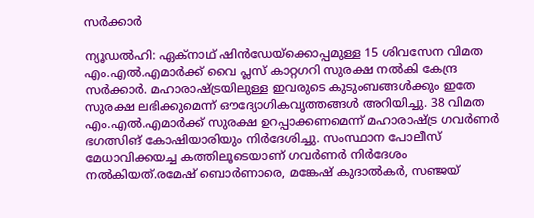സര്‍ക്കാര്‍

ന്യൂഡല്‍ഹി: ഏക്നാഥ് ഷിന്‍ഡേയ്ക്കൊപ്പമുള്ള 15 ശിവസേന വിമത എം.എല്‍.എമാര്‍ക്ക്‌ വൈ പ്ലസ് കാറ്റഗറി സുരക്ഷ നല്‍കി കേന്ദ്ര സര്‍ക്കാര്‍. മഹാരാഷ്ട്രയിലുള്ള ഇവരുടെ കുടുംബങ്ങള്‍ക്കും ഇതേ സുരക്ഷ ലഭിക്കുമെന്ന് ഔദ്യോഗികവൃത്തങ്ങള്‍ അറിയിച്ചു. 38 വിമത എം.എല്‍.എമാര്‍ക്ക് സുരക്ഷ ഉറപ്പാക്കണമെന്ന് മഹാരാഷ്ട്ര ഗവര്‍ണര്‍ ഭഗത്സിങ് കോഷിയാരിയും നിര്‍ദേശിച്ചു. സംസ്ഥാന പോലീസ് മേധാവിക്കയച്ച കത്തിലൂടെയാണ് ഗവര്‍ണര്‍ നിര്‍ദേശം നല്‍കിയത്.രമേഷ് ബൊര്‍ണാരെ, മങ്കേഷ് കുദാല്‍കര്‍, സഞ്ജയ്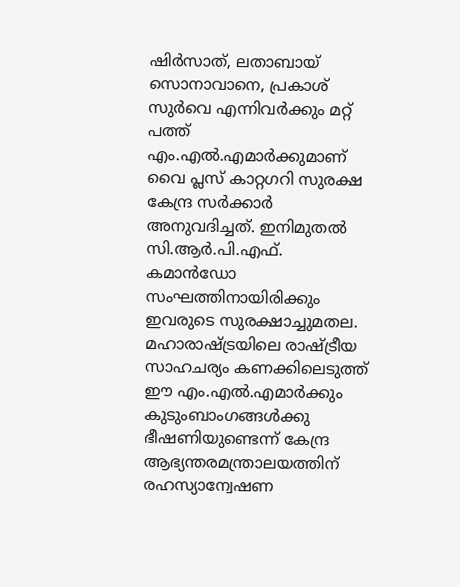ഷിര്‍സാത്, ലതാബായ് സൊനാവാനെ, പ്രകാശ് സുര്‍വെ എന്നിവര്‍ക്കും മറ്റ് പത്ത് എം.എല്‍.എമാര്‍ക്കുമാണ്‌ വൈ പ്ലസ് കാറ്റഗറി സുരക്ഷ കേന്ദ്ര സര്‍ക്കാര്‍ അനുവദിച്ചത്. ഇനിമുതല്‍ സി.ആര്‍.പി.എഫ്. കമാന്‍ഡോ സംഘത്തിനായിരിക്കും ഇവരുടെ സുരക്ഷാച്ചുമതല. മഹാരാഷ്ട്രയിലെ രാഷ്ട്രീയ സാഹചര്യം കണക്കിലെടുത്ത് ഈ എം.എല്‍.എമാര്‍ക്കും കുടുംബാംഗങ്ങള്‍ക്കു ഭീഷണിയുണ്ടെന്ന് കേന്ദ്ര ആഭ്യന്തരമന്ത്രാലയത്തിന് രഹസ്യാന്വേഷണ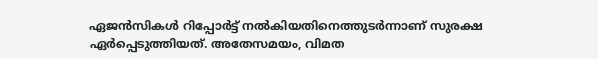ഏജന്‍സികള്‍ റിപ്പോര്‍ട്ട് നല്‍കിയതിനെത്തുടര്‍ന്നാണ് സുരക്ഷ ഏര്‍പ്പെടുത്തിയത്. അതേസമയം, വിമത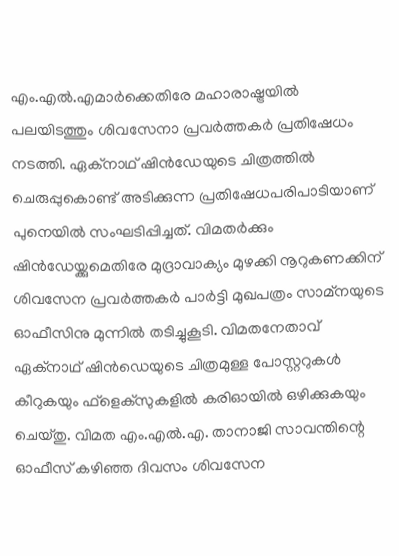എം.എല്‍.എമാര്‍ക്കെതിരേ മഹാരാഷ്ട്രയില്‍ പലയിടത്തും ശിവസേനാ പ്രവര്‍ത്തകര്‍ പ്രതിഷേധം നടത്തി. ഏക്നാഥ് ഷിന്‍ഡേയുടെ ചിത്രത്തില്‍ ചെരുപ്പുകൊണ്ട് അടിക്കുന്ന പ്രതിഷേധപരിപാടിയാണ് പുനെയില്‍ സംഘടിപ്പിച്ചത്. വിമതര്‍ക്കും ഷിന്‍ഡേയ്ക്കുമെതിരേ മുദ്രാവാക്യം മുഴക്കി നൂറുകണക്കിന് ശിവസേന പ്രവര്‍ത്തകര്‍ പാര്‍ട്ടി മുഖപത്രം സാമ്നയുടെ ഓഫീസിനു മുന്നില്‍ തടിച്ചുകൂടി. വിമതനേതാവ് ഏക്നാഥ് ഷിന്‍ഡെയുടെ ചിത്രമുള്ള പോസ്റ്ററുകള്‍ കീറുകയും ഫ്ളെക്സുകളില്‍ കരിഓയില്‍ ഒഴിക്കുകയും ചെയ്തു. വിമത എം.എല്‍.എ. താനാജി സാവന്തിന്റെ ഓഫീസ് കഴിഞ്ഞ ദിവസം ശിവസേന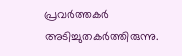പ്രവര്‍ത്തകര്‍ അടിച്ചുതകര്‍ത്തിരുന്നു.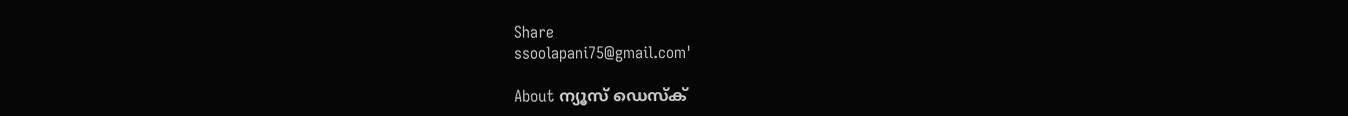Share
ssoolapani75@gmail.com'

About ന്യൂസ് ഡെസ്ക്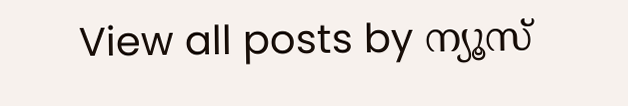View all posts by ന്യൂസ്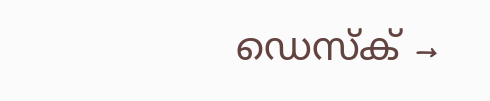ഡെസ്ക് →